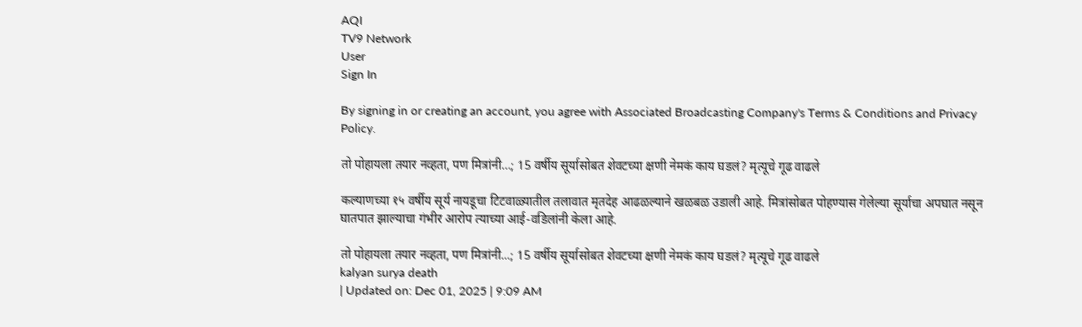AQI
TV9 Network
User
Sign In

By signing in or creating an account, you agree with Associated Broadcasting Company's Terms & Conditions and Privacy Policy.

तो पोहायला तयार नव्हता, पण मित्रांनी…; 15 वर्षीय सूर्यासोबत शेवटच्या क्षणी नेमकं काय घडलं? मृत्यूचे गूढ वाढले

कल्याणच्या १५ वर्षीय सूर्य नायडूचा टिटवाळ्यातील तलावात मृतदेह आढळल्याने खळबळ उडाली आहे. मित्रांसोबत पोहण्यास गेलेल्या सूर्याचा अपघात नसून घातपात झाल्याचा गंभीर आरोप त्याच्या आई-वडिलांनी केला आहे.

तो पोहायला तयार नव्हता, पण मित्रांनी...; 15 वर्षीय सूर्यासोबत शेवटच्या क्षणी नेमकं काय घडलं? मृत्यूचे गूढ वाढले
kalyan surya death
| Updated on: Dec 01, 2025 | 9:09 AM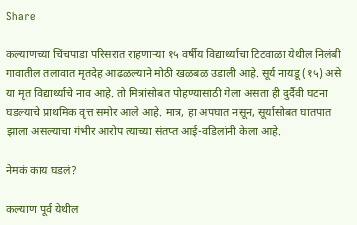Share

कल्याणच्या चिंचपाडा परिसरात राहणाऱ्या १५ वर्षीय विद्यार्थ्याचा टिटवाळा येथील निलंबी गावातील तलावात मृतदेह आढळल्याने मोठी खळबळ उडाली आहे. सूर्य नायडू (१५) असे या मृत विद्यार्थ्याचे नाव आहे. तो मित्रांसोबत पोहण्यासाठी गेला असता ही दुर्दैवी घटना घडल्याचे प्राथमिक वृत्त समोर आले आहे. मात्र, हा अपघात नसून, सूर्यासोबत घातपात झाला असल्याचा गंभीर आरोप त्याच्या संतप्त आई-वडिलांनी केला आहे.

नेमकं काय घडलं?

कल्याण पूर्व येथील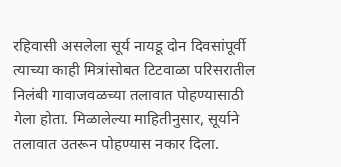रहिवासी असलेला सूर्य नायडू दोन दिवसांपूर्वी त्याच्या काही मित्रांसोबत टिटवाळा परिसरातील निलंबी गावाजवळच्या तलावात पोहण्यासाठी गेला होता. मिळालेल्या माहितीनुसार, सूर्याने तलावात उतरून पोहण्यास नकार दिला.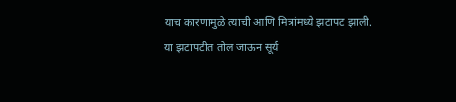याच कारणामुळे त्याची आणि मित्रांमध्ये झटापट झाली. या झटापटीत तोल जाऊन सूर्य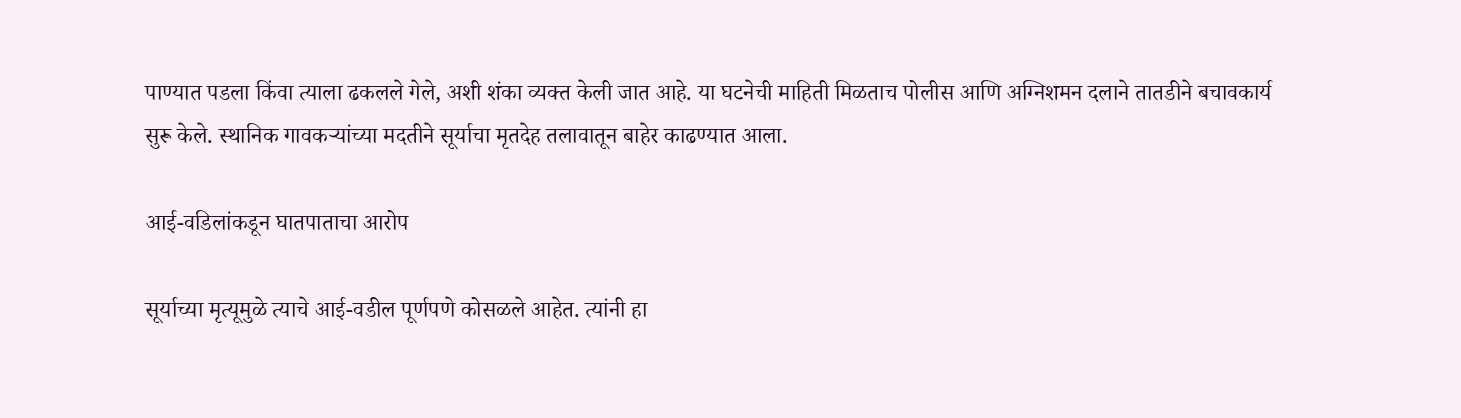पाण्यात पडला किंवा त्याला ढकलले गेले, अशी शंका व्यक्त केली जात आहे. या घटनेची माहिती मिळताच पोलीस आणि अग्निशमन दलाने तातडीने बचावकार्य सुरू केले. स्थानिक गावकऱ्यांच्या मदतीने सूर्याचा मृतदेह तलावातून बाहेर काढण्यात आला.

आई-वडिलांकडून घातपाताचा आरोप

सूर्याच्या मृत्यूमुळे त्याचे आई-वडील पूर्णपणे कोसळले आहेत. त्यांनी हा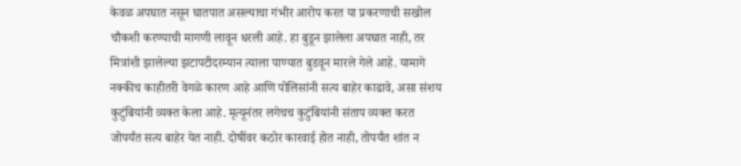केवळ अपघात नसून घातपात असल्याचा गंभीर आरोप करत या प्रकरणाची सखोल चौकशी करण्याची मागणी लावून धरली आहे. हा बुडून झालेला अपघात नाही, तर मित्रांशी झालेल्या झटापटीदरम्यान त्याला पाण्यात बुडवून मारले गेले आहे. यामागे नक्कीच काहीतरी वेगळे कारण आहे आणि पोलिसांनी सत्य बाहेर काढावे, असा संशय कुटुंबियांनी व्यक्त केला आहे. मृत्यूनंतर लगेचच कुटुंबियांनी संताप व्यक्त करत जोपर्यंत सत्य बाहेर येत नाही. दोषींवर कठोर कारवाई होत नाही, तोपर्यंत शांत न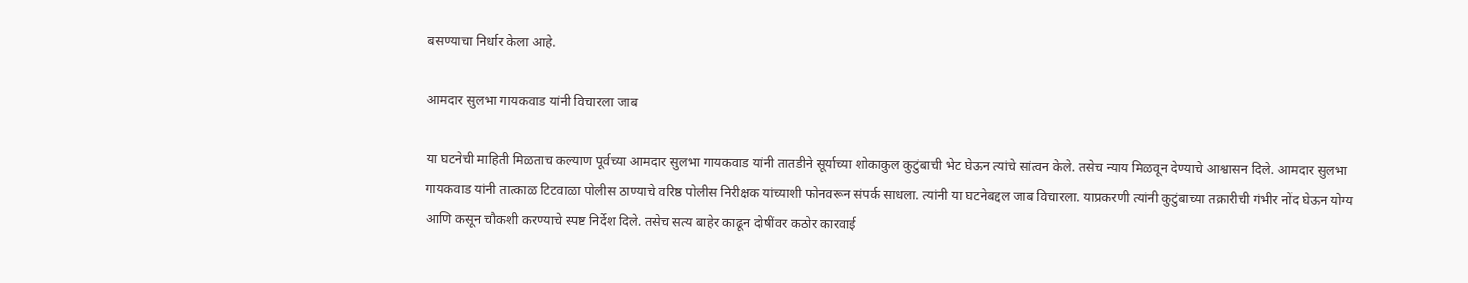बसण्याचा निर्धार केला आहे.

आमदार सुलभा गायकवाड यांनी विचारला जाब

या घटनेची माहिती मिळताच कल्याण पूर्वच्या आमदार सुलभा गायकवाड यांनी तातडीने सूर्याच्या शोकाकुल कुटुंबाची भेट घेऊन त्यांचे सांत्वन केले. तसेच न्याय मिळवून देण्याचे आश्वासन दिले. आमदार सुलभा गायकवाड यांनी तात्काळ टिटवाळा पोलीस ठाण्याचे वरिष्ठ पोलीस निरीक्षक यांच्याशी फोनवरून संपर्क साधला. त्यांनी या घटनेबद्दल जाब विचारला. याप्रकरणी त्यांनी कुटुंबाच्या तक्रारीची गंभीर नोंद घेऊन योग्य आणि कसून चौकशी करण्याचे स्पष्ट निर्देश दिले. तसेच सत्य बाहेर काढून दोषींवर कठोर कारवाई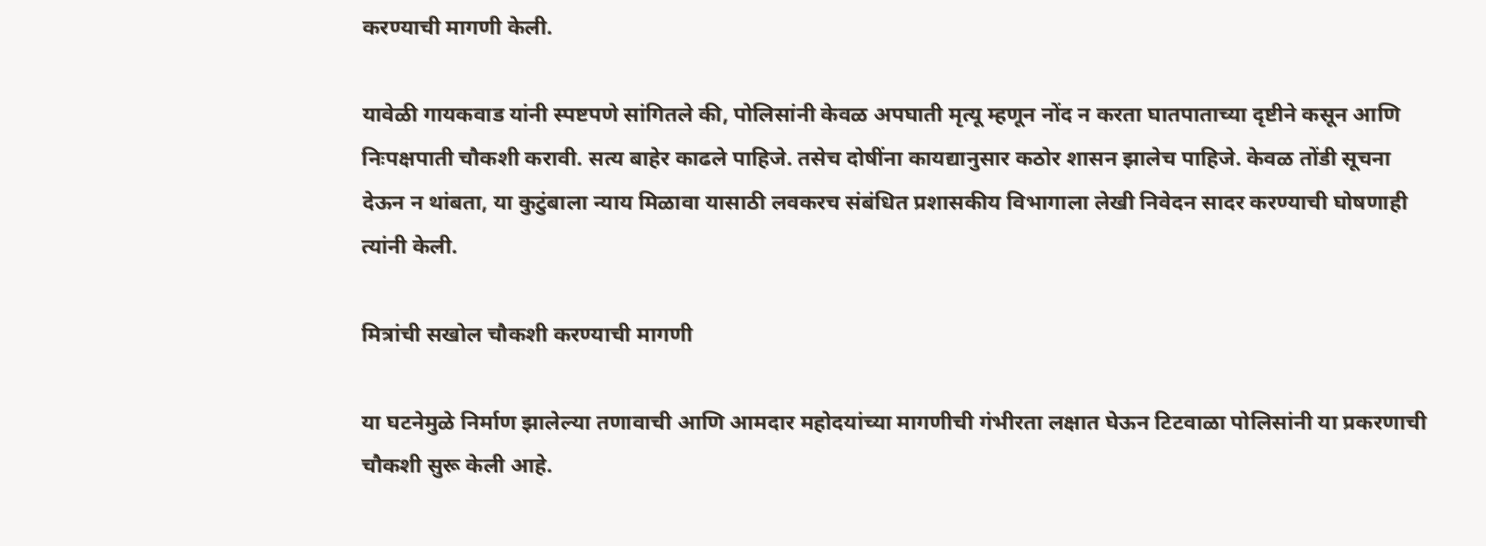करण्याची मागणी केली.

यावेळी गायकवाड यांनी स्पष्टपणे सांगितले की, पोलिसांनी केवळ अपघाती मृत्यू म्हणून नोंद न करता घातपाताच्या दृष्टीने कसून आणि निःपक्षपाती चौकशी करावी. सत्य बाहेर काढले पाहिजे. तसेच दोषींना कायद्यानुसार कठोर शासन झालेच पाहिजे. केवळ तोंडी सूचना देऊन न थांबता, या कुटुंबाला न्याय मिळावा यासाठी लवकरच संबंधित प्रशासकीय विभागाला लेखी निवेदन सादर करण्याची घोषणाही त्यांनी केली.

मित्रांची सखोल चौकशी करण्याची मागणी

या घटनेमुळे निर्माण झालेल्या तणावाची आणि आमदार महोदयांच्या मागणीची गंभीरता लक्षात घेऊन टिटवाळा पोलिसांनी या प्रकरणाची चौकशी सुरू केली आहे.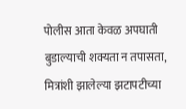पोलीस आता केवळ अपघाती बुडाल्याची शक्यता न तपासता, मित्रांशी झालेल्या झटापटीच्या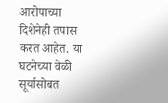आरोपाच्या दिशेनेही तपास करत आहेत. या घटनेच्या वेळी सूर्यासोबत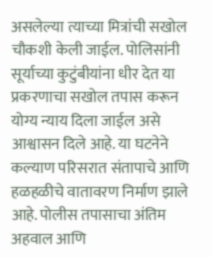असलेल्या त्याच्या मित्रांची सखोल चौकशी केली जाईल. पोलिसांनी सूर्याच्या कुटुंबीयांना धीर देत या प्रकरणाचा सखोल तपास करून योग्य न्याय दिला जाईल असे आश्वासन दिले आहे. या घटनेने कल्याण परिसरात संतापाचे आणि हळहळीचे वातावरण निर्माण झाले आहे. पोलीस तपासाचा अंतिम अहवाल आणि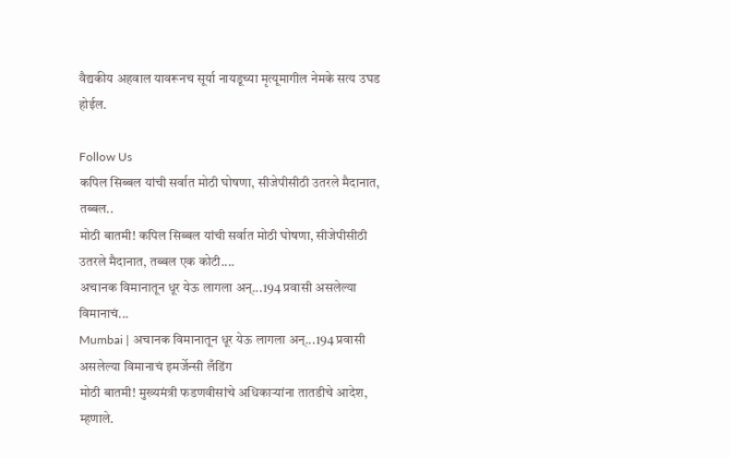वैद्यकीय अहवाल यावरूनच सूर्या नायडूच्या मृत्यूमागील नेमके सत्य उघड होईल.

Follow Us
कपिल सिब्बल यांची सर्वात मोठी घोषणा, सीजेपीसीठी उतरले मैदानात, तब्बल..
मोठी बातमी! कपिल सिब्बल यांची सर्वात मोठी घोषणा, सीजेपीसीठी उतरले मैदानात, तब्बल एक कोटी....
अचानक विमानातून धूर येऊ लागला अन्...194 प्रवासी असलेल्या विमानाचं...
Mumbai | अचानक विमानातून धूर येऊ लागला अन्...194 प्रवासी असलेल्या विमानाचं इमर्जेन्सी लँडिंग
मोठी बातमी! मुख्यमंत्री फडणवीसांचे अधिकाऱ्यांना तातडीचे आदेश, म्हणाले.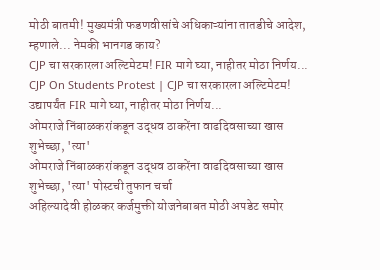मोठी बातमी! मुख्यमंत्री फडणवीसांचे अधिकाऱ्यांना तातडीचे आदेश, म्हणाले... नेमकी भानगड काय?
CJP चा सरकारला अल्टिमेटम! FIR मागे घ्या, नाहीतर मोठा निर्णय...
CJP On Students Protest | CJP चा सरकारला अल्टिमेटम! उद्यापर्यंत FIR मागे घ्या, नाहीतर मोठा निर्णय...
ओमराजे निंबाळकरांकडून उद्धव ठाकरेंना वाढदिवसाच्या खास शुभेच्छा, 'त्या'
ओमराजे निंबाळकरांकडून उद्धव ठाकरेंना वाढदिवसाच्या खास शुभेच्छा, 'त्या' पोस्टची तुफान चर्चा
अहिल्यादेवी होळकर कर्जमुक्ती योजनेबाबत मोठी अपडेट समोर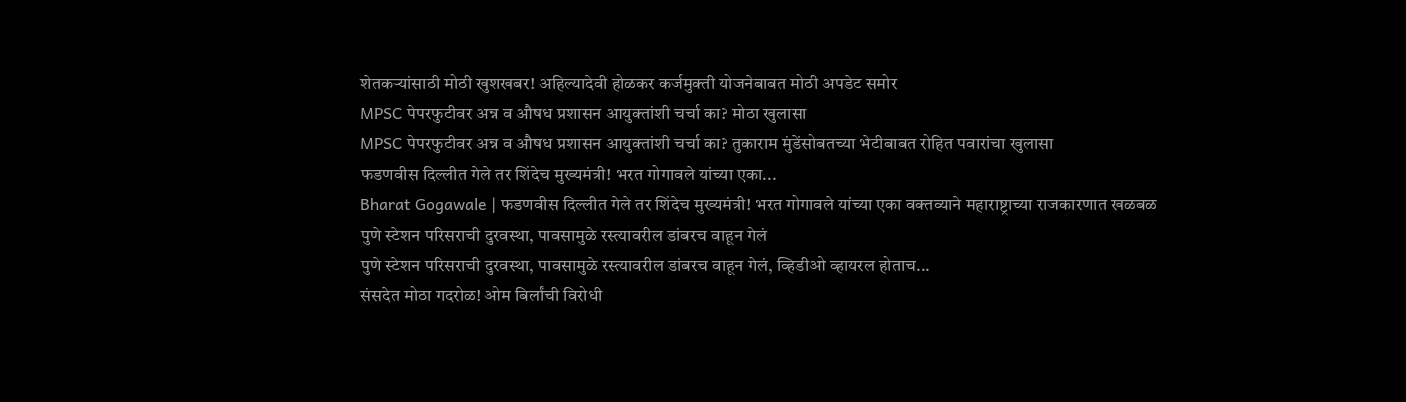शेतकऱ्यांसाठी मोठी खुशखबर! अहिल्यादेवी होळकर कर्जमुक्ती योजनेबाबत मोठी अपडेट समोर
MPSC पेपरफुटीवर अन्न व औषध प्रशासन आयुक्तांशी चर्चा का? मोठा खुलासा
MPSC पेपरफुटीवर अन्न व औषध प्रशासन आयुक्तांशी चर्चा का? तुकाराम मुंडेंसोबतच्या भेटीबाबत रोहित पवारांचा खुलासा
फडणवीस दिल्लीत गेले तर शिंदेच मुख्यमंत्री! भरत गोगावले यांच्या एका...
Bharat Gogawale | फडणवीस दिल्लीत गेले तर शिंदेच मुख्यमंत्री! भरत गोगावले यांच्या एका वक्तव्याने महाराष्ट्राच्या राजकारणात खळबळ
पुणे स्टेशन परिसराची दुरवस्था, पावसामुळे रस्त्यावरील डांबरच वाहून गेलं
पुणे स्टेशन परिसराची दुरवस्था, पावसामुळे रस्त्यावरील डांबरच वाहून गेलं, व्हिडीओ व्हायरल होताच...
संसदेत मोठा गदरोळ! ओम बिर्लांची विरोधी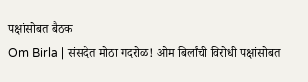पक्षांसोबत बैठक
Om Birla | संसदेत मोठा गदरोळ! ओम बिर्लांची विरोधी पक्षांसोबत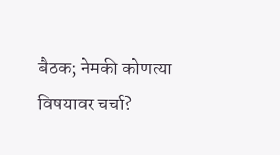बैठक; नेमकी कोणत्या विषयावर चर्चा?